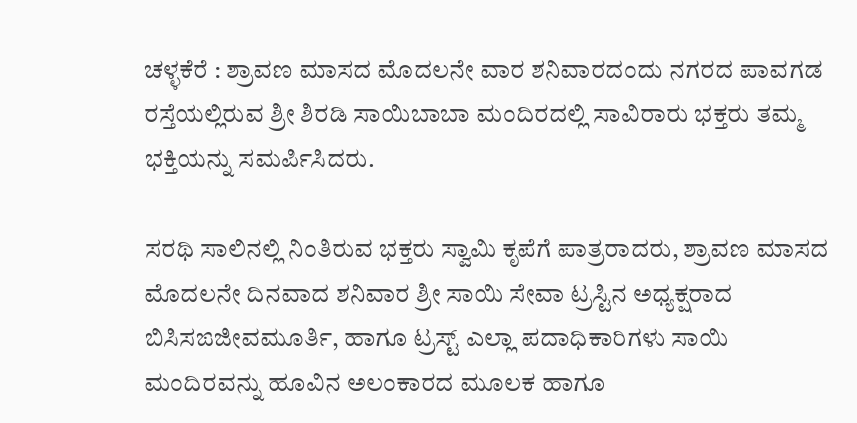ಚಳ್ಳಕೆರೆ : ಶ್ರಾವಣ ಮಾಸದ ಮೊದಲನೇ ವಾರ ಶನಿವಾರದಂದು ನಗರದ ಪಾವಗಡ ರಸ್ತೆಯಲ್ಲಿರುವ ಶ್ರೀ ಶಿರಡಿ ಸಾಯಿಬಾಬಾ ಮಂದಿರದಲ್ಲಿ ಸಾವಿರಾರು ಭಕ್ತರು ತಮ್ಮ ಭಕ್ತಿಯನ್ನು ಸಮರ್ಪಿಸಿದರು.

ಸರಥಿ ಸಾಲಿನಲ್ಲಿ ನಿಂತಿರುವ ಭಕ್ತರು ಸ್ವಾಮಿ ಕೃಪೆಗೆ ಪಾತ್ರರಾದರು, ಶ್ರಾವಣ ಮಾಸದ ಮೊದಲನೇ ದಿನವಾದ ಶನಿವಾರ ಶ್ರೀ ಸಾಯಿ ಸೇವಾ ಟ್ರಸ್ಟಿನ ಅಧ್ಯಕ್ಷರಾದ ಬಿಸಿ‌ಸಙಜೀವಮೂರ್ತಿ, ಹಾಗೂ ಟ್ರಸ್ಟ್ ಎಲ್ಲಾ ಪದಾಧಿಕಾರಿಗಳು ಸಾಯಿ ಮಂದಿರವನ್ನು ಹೂವಿನ ಅಲಂಕಾರದ ಮೂಲಕ ಹಾಗೂ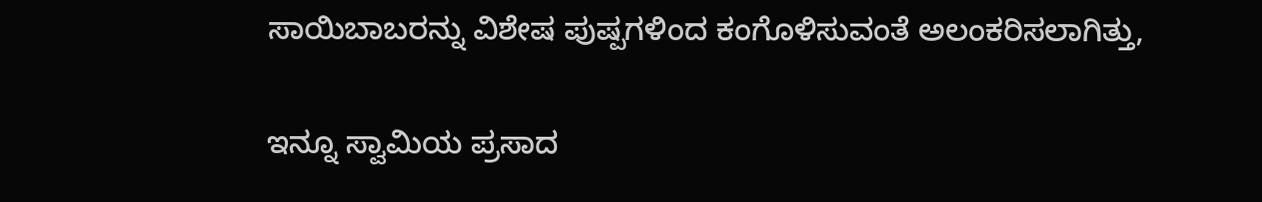ಸಾಯಿಬಾಬರನ್ನು ವಿಶೇಷ ಪುಷ್ಪಗಳಿಂದ ಕಂಗೊಳಿಸುವಂತೆ ಅಲಂಕರಿಸಲಾಗಿತ್ತು,

ಇನ್ನೂ ಸ್ವಾಮಿಯ ಪ್ರಸಾದ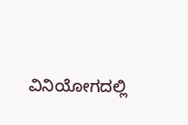ವಿನಿಯೋಗದಲ್ಲಿ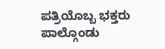ಪತ್ರಿಯೊಬ್ಬ ಭಕ್ತರು ಪಾಲ್ಗೊಂಡು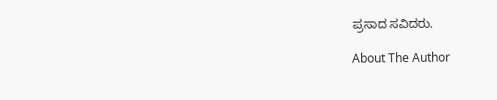ಪ್ರಸಾದ ಸವಿದರು.

About The Author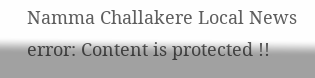Namma Challakere Local News
error: Content is protected !!